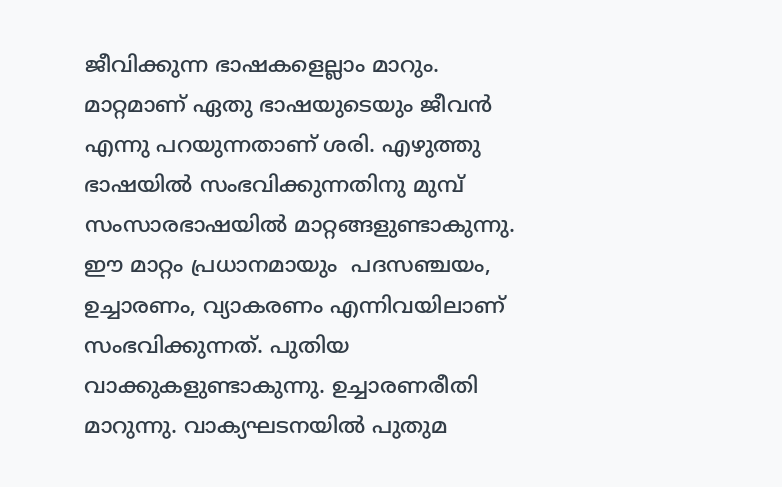ജീവിക്കുന്ന ഭാഷകളെല്ലാം മാറും.  മാറ്റമാണ് ഏതു ഭാഷയുടെയും ജീവന്‍ എന്നു പറയുന്നതാണ് ശരി. എഴുത്തു ഭാഷയില്‍ സംഭവിക്കുന്നതിനു മുമ്പ് സംസാരഭാഷയില്‍ മാറ്റങ്ങളുണ്ടാകുന്നു. ഈ മാറ്റം പ്രധാനമായും  പദസഞ്ചയം, ഉച്ചാരണം, വ്യാകരണം എന്നിവയിലാണ് സംഭവിക്കുന്നത്. പുതിയ വാക്കുകളുണ്ടാകുന്നു. ഉച്ചാരണരീതി മാറുന്നു. വാക്യഘടനയില്‍ പുതുമ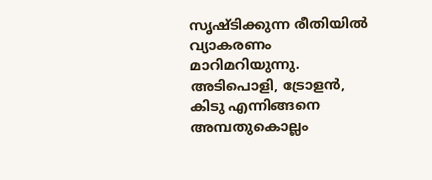സൃഷ്ടിക്കുന്ന രീതിയില്‍ വ്യാകരണം മാറിമറിയുന്നു. അടിപൊളി, ട്രോളന്‍,  കിടു എന്നിങ്ങനെ അമ്പതുകൊല്ലം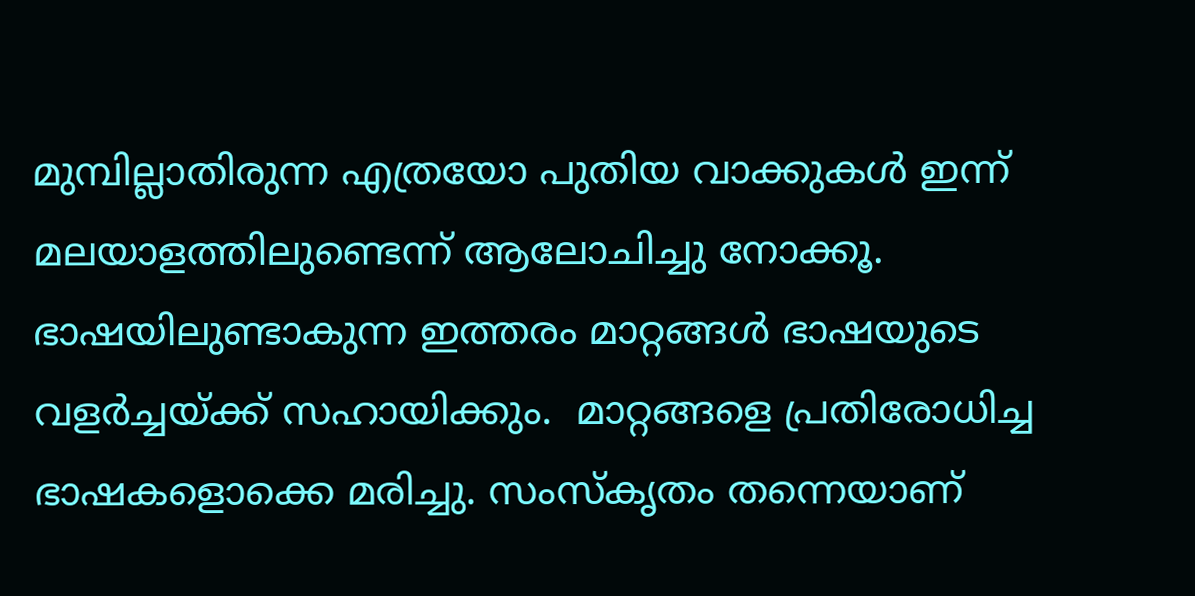മുമ്പില്ലാതിരുന്ന എത്രയോ പുതിയ വാക്കുകള്‍ ഇന്ന്  മലയാളത്തിലുണ്ടെന്ന് ആലോചിച്ചു നോക്കൂ. ഭാഷയിലുണ്ടാകുന്ന ഇത്തരം മാറ്റങ്ങള്‍ ഭാഷയുടെ വളര്‍ച്ചയ്ക്ക് സഹായിക്കും.  മാറ്റങ്ങളെ പ്രതിരോധിച്ച ഭാഷകളൊക്കെ മരിച്ചു. സംസ്കൃതം തന്നെയാണ്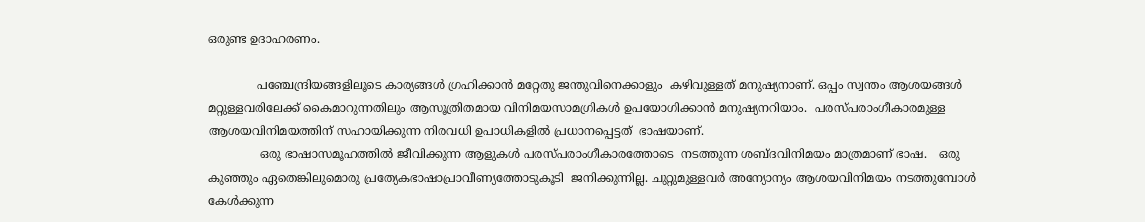ഒരുണ്ട ഉദാഹരണം.

             പഞ്ചേന്ദ്രിയങ്ങളിലൂടെ കാര്യങ്ങള്‍ ഗ്രഹിക്കാന്‍ മറ്റേതു ജന്തുവിനെക്കാളും  കഴിവുള്ളത് മനുഷ്യനാണ്. ഒപ്പം സ്വന്തം ആശയങ്ങള്‍ മറ്റുള്ളവരിലേക്ക് കൈമാറുന്നതിലും ആസൂത്രിതമായ വിനിമയസാമഗ്രികള്‍ ഉപയോഗിക്കാന്‍ മനുഷ്യനറിയാം.  പരസ്പരാംഗീകാരമുള്ള ആശയവിനിമയത്തിന് സഹായിക്കുന്ന നിരവധി ഉപാധികളില്‍ പ്രധാനപ്പെട്ടത്  ഭാഷയാണ്.
              ഒരു ഭാഷാസമൂഹത്തില്‍ ജീവിക്കുന്ന ആളുകള്‍ പരസ്പരാംഗീകാരത്തോടെ  നടത്തുന്ന ശബ്ദവിനിമയം മാത്രമാണ് ഭാഷ.   ഒരു കുഞ്ഞും ഏതെങ്കിലുമൊരു പ്രത്യേകഭാഷാപ്രാവീണ്യത്തോടുകൂടി  ജനിക്കുന്നില്ല. ചുറ്റുമുള്ളവര്‍ അന്യോന്യം ആശയവിനിമയം നടത്തുമ്പോള്‍ കേള്‍ക്കുന്ന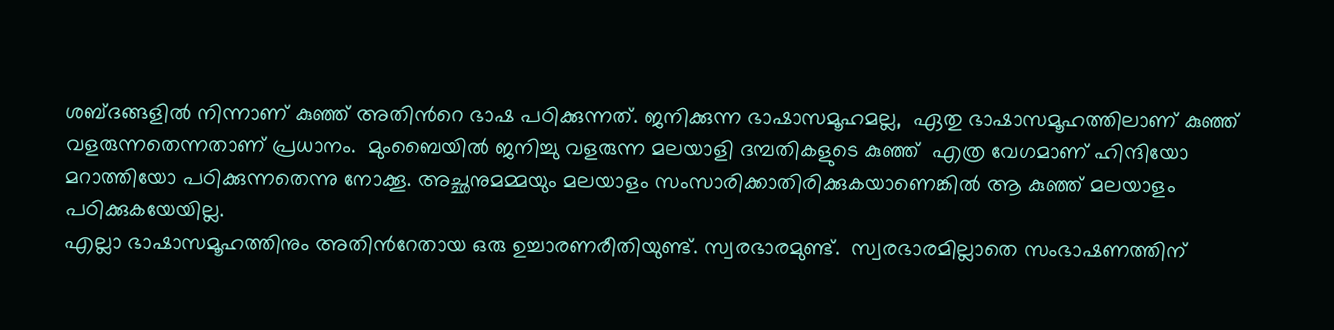ശബ്ദങ്ങളില്‍ നിന്നാണ് കുഞ്ഞ് അതിന്‍റെ ഭാഷ പഠിക്കുന്നത്. ജനിക്കുന്ന ഭാഷാസമൂഹമല്ല,  ഏതു ഭാഷാസമൂഹത്തിലാണ് കുഞ്ഞ് വളരുന്നതെന്നതാണ് പ്രധാനം.  മുംബൈയില്‍ ജനിച്ചു വളരുന്ന മലയാളി ദമ്പതികളുടെ കുഞ്ഞ്  എത്ര വേഗമാണ് ഹിന്ദിയോ മറാത്തിയോ പഠിക്കുന്നതെന്നു നോക്കൂ. അച്ഛനുമമ്മയും മലയാളം സംസാരിക്കാതിരിക്കുകയാണെങ്കില്‍ ആ കുഞ്ഞ് മലയാളം പഠിക്കുകയേയില്ല.
എല്ലാ ഭാഷാസമൂഹത്തിനും അതിന്‍റേതായ ഒരു ഉച്ചാരണരീതിയുണ്ട്. സ്വരഭാരമുണ്ട്.  സ്വരഭാരമില്ലാതെ സംഭാഷണത്തിന്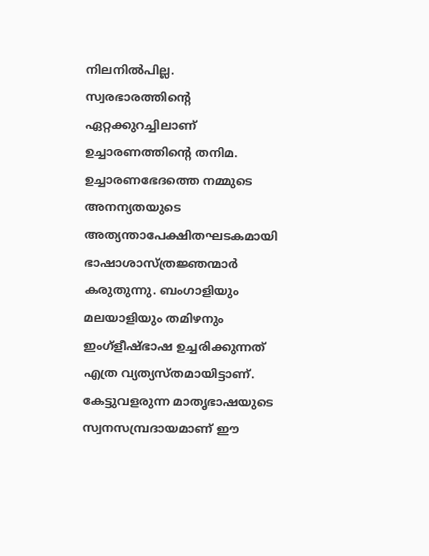നിലനില്‍പില്ല. സ്വരഭാരത്തിന്‍റെ ഏറ്റക്കുറച്ചിലാണ് ഉച്ചാരണത്തിന്‍റെ തനിമ.  ഉച്ചാരണഭേദത്തെ നമ്മുടെ അനന്യതയുടെ അത്യന്താപേക്ഷിതഘടകമായി ഭാഷാശാസ്ത്രജ്ഞന്മാര്‍ കരുതുന്നു. ബംഗാളിയും മലയാളിയും തമിഴനും  ഇംഗ്ളീഷ്ഭാഷ ഉച്ചരിക്കുന്നത് എത്ര വ്യത്യസ്തമായിട്ടാണ്. കേട്ടുവളരുന്ന മാതൃഭാഷയുടെ സ്വനസമ്പ്രദായമാണ് ഈ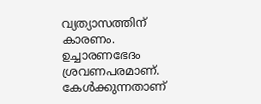വ്യത്യാസത്തിന് കാരണം. ഉച്ചാരണഭേദം ശ്രവണപരമാണ്. കേള്‍ക്കുന്നതാണ്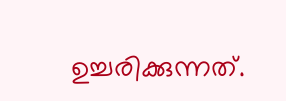ഉച്ചരിക്കുന്നത്.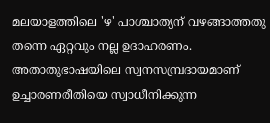മലയാളത്തിലെ 'ഴ' പാശ്ചാത്യന് വഴങ്ങാത്തതു തന്നെ ഏറ്റവും നല്ല ഉദാഹരണം. അതാതുഭാഷയിലെ സ്വനസമ്പ്രദായമാണ്  ഉച്ചാരണരീതിയെ സ്വാധീനിക്കുന്ന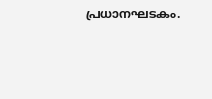പ്രധാനഘടകം.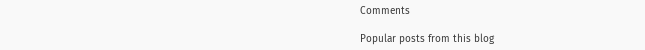Comments

Popular posts from this blog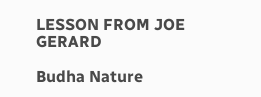LESSON FROM JOE GERARD

Budha Nature